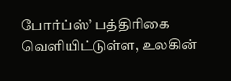போர்ப்ஸ்’ பத்திரிகை வெளியிட்டுள்ள, உலகின்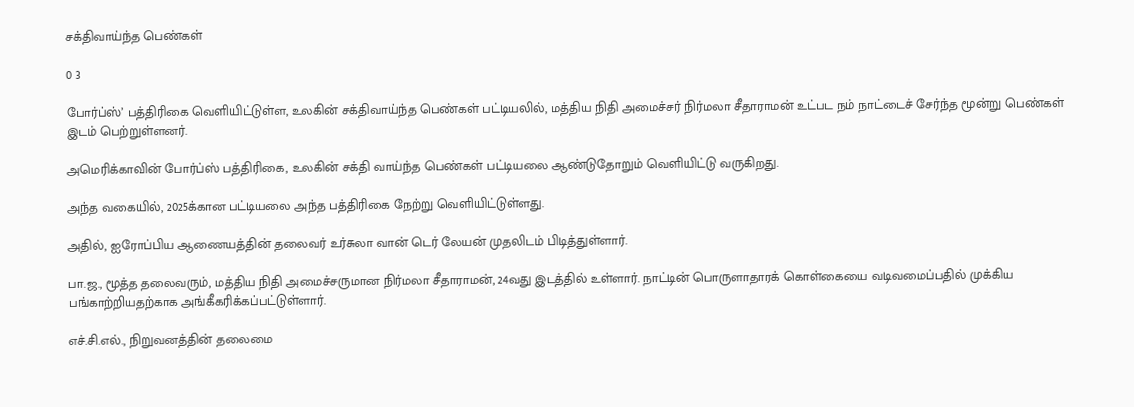சக்திவாய்ந்த பெண்கள்

0 3

போர்ப்ஸ்’ பத்திரிகை வெளியிட்டுள்ள, உலகின் சக்திவாய்ந்த பெண்கள் பட்டியலில், மத்திய நிதி அமைச்சர் நிர்மலா சீதாராமன் உட்பட நம் நாட்டைச் சேர்ந்த மூன்று பெண்கள் இடம் பெற்றுள்ளனர்.

அமெரிக்காவின் போர்ப்ஸ் பத்திரிகை, உலகின் சக்தி வாய்ந்த பெண்கள் பட்டியலை ஆண்டுதோறும் வெளியிட்டு வருகிறது.

அந்த வகையில், 2025க்கான பட்டியலை அந்த பத்திரிகை நேற்று வெளியிட்டுள்ளது.

அதில், ஐரோப்பிய ஆணையத்தின் தலைவர் உர்சுலா வான் டெர் லேயன் முதலிடம் பிடித்துள்ளார்.

பா.ஜ., மூத்த தலைவரும், மத்திய நிதி அமைச்சருமான நிர்மலா சீதாராமன், 24வது இடத்தில் உள்ளார். நாட்டின் பொருளாதாரக் கொள்கையை வடிவமைப்பதில் முக்கிய பங்காற்றியதற்காக அங்கீகரிக்கப்பட்டுள்ளார்.

எச்.சி.எல்., நிறுவனத்தின் தலைமை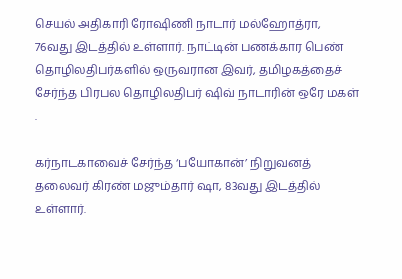செயல் அதிகாரி ரோஷிணி நாடார் மல்ஹோத்ரா, 76வது இடத்தில் உள்ளார். நாட்டின் பணக்கார பெண் தொழிலதிபர்களில் ஒருவரான இவர், தமிழகத்தைச் சேர்ந்த பிரபல தொழிலதிபர் ஷிவ் நாடாரின் ஒரே மகள் .

கர்நாடகாவைச் சேர்ந்த ‘பயோகான்’ நிறுவனத் தலைவர் கிரண் மஜும்தார் ஷா, 83வது இடத்தில் உள்ளார்.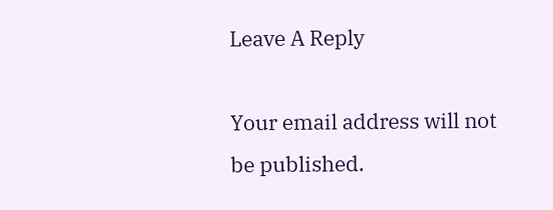Leave A Reply

Your email address will not be published.